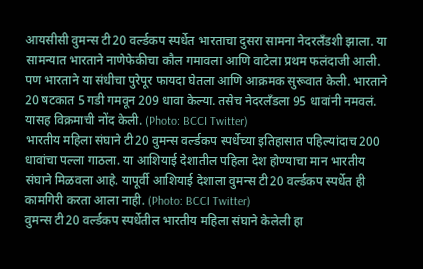आयसीसी वुमन्स टी20 वर्ल्डकप स्पर्धेत भारताचा दुसरा सामना नेदरलँडशी झाला. या सामन्यात भारताने नाणेफेकीचा कौल गमावला आणि वाटेला प्रथम फलंदाजी आली. पण भारताने या संधीचा पुरेपूर फायदा घेतला आणि आक्रमक सुरूवात केली. भारताने 20 षटकात 5 गडी गमवून 209 धावा केल्या. तसेच नेदरलँडला 95 धावांनी नमवलं. यासह विक्रमाची नोंद केली. (Photo: BCCI Twitter)
भारतीय महिला संघाने टी20 वुमन्स वर्ल्डकप स्पर्धेच्या इतिहासात पहिल्यांदाच 200 धावांचा पल्ला गाठला. या आशियाई देशातील पहिला देश होण्याचा मान भारतीय संघाने मिळवला आहे. यापूर्वी आशियाई देशाला वुमन्स टी20 वर्ल्डकप स्पर्धेत ही कामगिरी करता आला नाही. (Photo: BCCI Twitter)
वुमन्स टी20 वर्ल्डकप स्पर्धेतील भारतीय महिला संघाने केलेली हा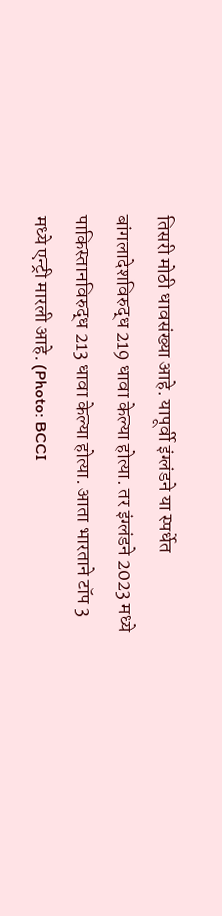तिसरी मोठी धावसंख्या आहे. यापूर्वी इंग्लंडने या स्पर्धेत बांगलादेशविरुद्ध 219 धावा केल्या होत्या. तर इंग्लंडने 2023 मध्ये पाकिस्तानविरुद्ध 213 धावा केल्या होत्या. आता भारताने टॉप 3 मध्ये एन्ट्री मारली आहे. (Photo: BCCI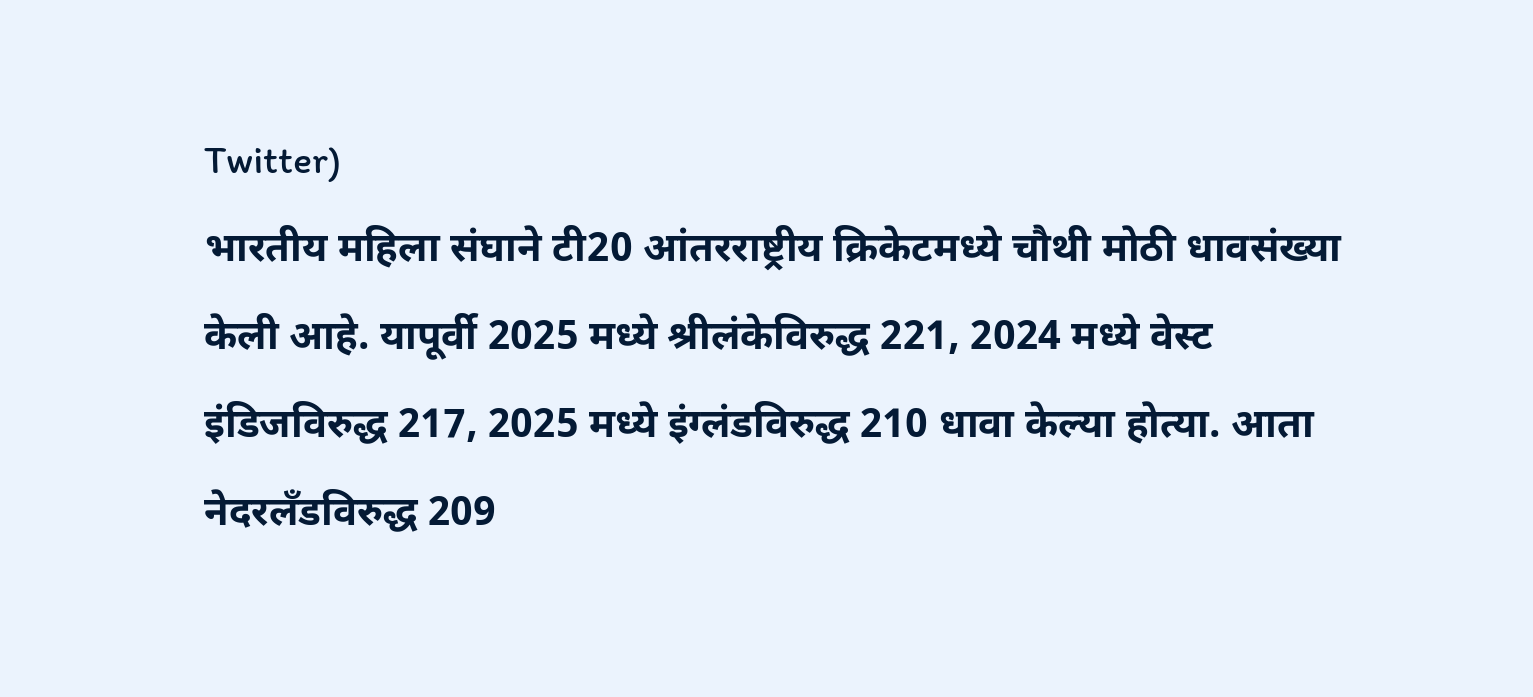Twitter)
भारतीय महिला संघाने टी20 आंतरराष्ट्रीय क्रिकेटमध्ये चौथी मोठी धावसंख्या केली आहे. यापूर्वी 2025 मध्ये श्रीलंकेविरुद्ध 221, 2024 मध्ये वेस्ट इंडिजविरुद्ध 217, 2025 मध्ये इंग्लंडविरुद्ध 210 धावा केल्या होत्या. आता नेदरलँडविरुद्ध 209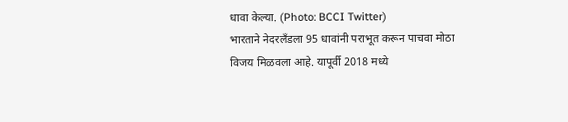धावा केल्या. (Photo: BCCI Twitter)
भारताने नेदरलँडला 95 धावांनी पराभूत करून पाचवा मोठा विजय मिळवला आहे. यापूर्वी 2018 मध्ये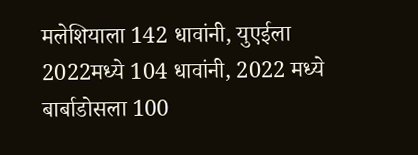मलेशियाला 142 धावांनी, युएईला 2022मध्ये 104 धावांनी, 2022 मध्ये बार्बाडोसला 100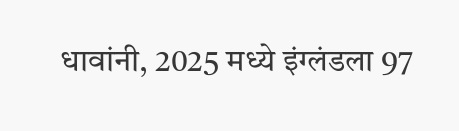धावांनी, 2025 मध्ये इंग्लंडला 97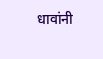धावांनी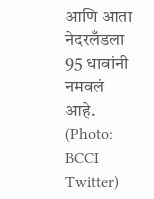आणि आता नेदरलँडला 95 धावांनी नमवलं आहे. (Photo: BCCI Twitter)